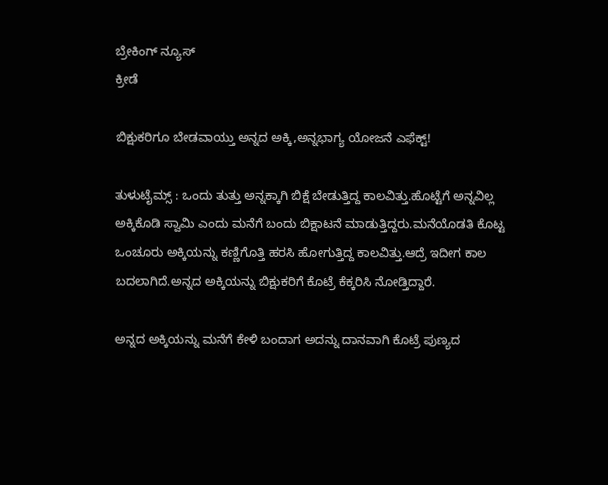ಬ್ರೇಕಿಂಗ್ ನ್ಯೂಸ್
ಕ್ರೀಡೆ

ಬಿಕ್ಷುಕರಿಗೂ ಬೇಡವಾಯ್ತು ಅನ್ನದ ಅಕ್ಕಿ,ಅನ್ನಭಾಗ್ಯ ಯೋಜನೆ ಎಫೆಕ್ಟ್!

ತುಳುಟೈಮ್ಸ್ : ಒಂದು ತುತ್ತು ಅನ್ನಕ್ಕಾಗಿ ಬಿಕ್ಷೆ ಬೇಡುತ್ತಿದ್ದ ಕಾಲವಿತ್ತು.ಹೊಟ್ಟೆಗೆ ಅನ್ನವಿಲ್ಲ ಅಕ್ಕಿಕೊಡಿ ಸ್ವಾಮಿ ಎಂದು ಮನೆಗೆ ಬಂದು ಬಿಕ್ಷಾಟನೆ ಮಾಡುತ್ತಿದ್ದರು.ಮನೆಯೊಡತಿ ಕೊಟ್ಟ ಒಂಚೂರು ಅಕ್ಕಿಯನ್ನು ಕಣ್ಣಿಗೊತ್ತಿ ಹರಸಿ ಹೋಗುತ್ತಿದ್ದ ಕಾಲವಿತ್ತು.ಆದ್ರೆ ಇದೀಗ ಕಾಲ ಬದಲಾಗಿದೆ.ಅನ್ನದ ಅಕ್ಕಿಯನ್ನು ಬಿಕ್ಷುಕರಿಗೆ ಕೊಟ್ರೆ ಕೆಕ್ಕರಿಸಿ ನೋಡ್ತಿದ್ದಾರೆ.

ಅನ್ನದ ಅಕ್ಕಿಯನ್ನು ಮನೆಗೆ ಕೇಳಿ ಬಂದಾಗ ಅದನ್ನು ದಾನವಾಗಿ ಕೊಟ್ರೆ ಪುಣ್ಯದ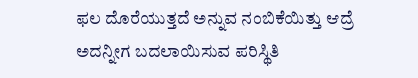ಫಲ ದೊರೆಯುತ್ತದೆ ಅನ್ನುವ ನಂಬಿಕೆಯಿತ್ತು ಆದ್ರೆ ಅದನ್ನೀಗ ಬದಲಾಯಿಸುವ ಪರಿಸ್ಥಿತಿ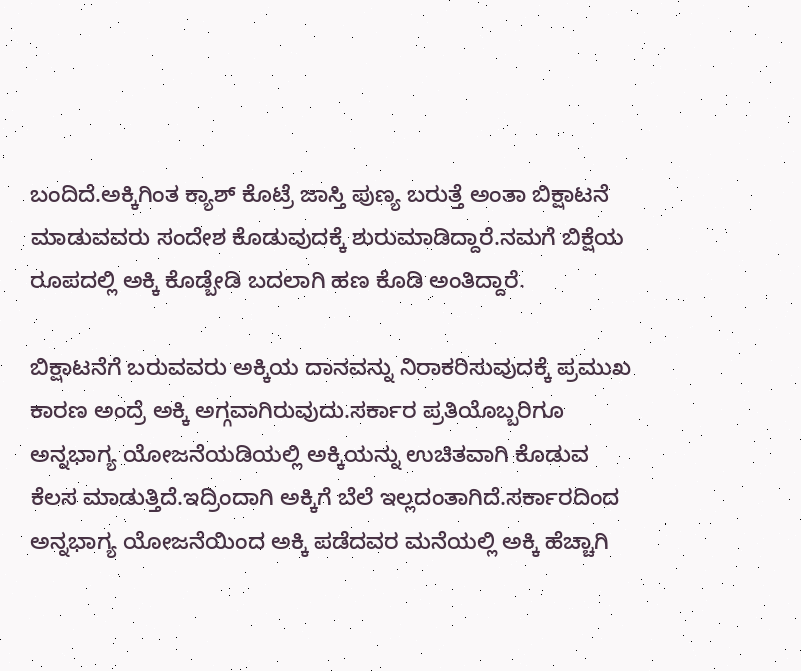ಬಂದಿದೆ.ಅಕ್ಕಿಗಿಂತ ಕ್ಯಾಶ್ ಕೊಟ್ರೆ ಜಾಸ್ತಿ ಪುಣ್ಯ ಬರುತ್ತೆ ಅಂತಾ ಬಿಕ್ಷಾಟನೆ ಮಾಡುವವರು ಸಂದೇಶ ಕೊಡುವುದಕ್ಕೆ ಶುರುಮಾಡಿದ್ದಾರೆ.ನಮಗೆ ಬಿಕ್ಷೆಯ ರೂಪದಲ್ಲಿ ಅಕ್ಕಿ ಕೊಡ್ಬೇಡಿ ಬದಲಾಗಿ ಹಣ ಕೊಡಿ ಅಂತಿದ್ದಾರೆ.

ಬಿಕ್ಷಾಟನೆಗೆ ಬರುವವರು ಅಕ್ಕಿಯ ದಾನವನ್ನು ನಿರಾಕರಿಸುವುದಕ್ಕೆ ಪ್ರಮುಖ ಕಾರಣ ಅಂದ್ರೆ ಅಕ್ಕಿ ಅಗ್ಗವಾಗಿರುವುದು.ಸರ್ಕಾರ ಪ್ರತಿಯೊಬ್ಬರಿಗೂ ಅನ್ನಭಾಗ್ಯ ಯೋಜನೆಯಡಿಯಲ್ಲಿ ಅಕ್ಕಿಯನ್ನು ಉಚಿತವಾಗಿ ಕೊಡುವ ಕೆಲಸ ಮಾಡುತ್ತಿದೆ.ಇದ್ರಿಂದಾಗಿ ಅಕ್ಕಿಗೆ ಬೆಲೆ ಇಲ್ಲದಂತಾಗಿದೆ.ಸರ್ಕಾರದಿಂದ ಅನ್ನಭಾಗ್ಯ ಯೋಜನೆಯಿಂದ ಅಕ್ಕಿ ಪಡೆದವರ ಮನೆಯಲ್ಲಿ ಅಕ್ಕಿ ಹೆಚ್ಚಾಗಿ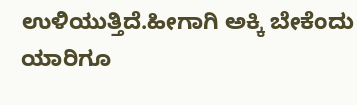ಉಳಿಯುತ್ತಿದೆ.ಹೀಗಾಗಿ ಅಕ್ಕಿ ಬೇಕೆಂದು ಯಾರಿಗೂ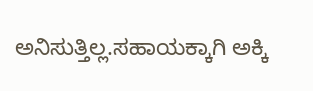ಅನಿಸುತ್ತಿಲ್ಲ.ಸಹಾಯಕ್ಕಾಗಿ ಅಕ್ಕಿ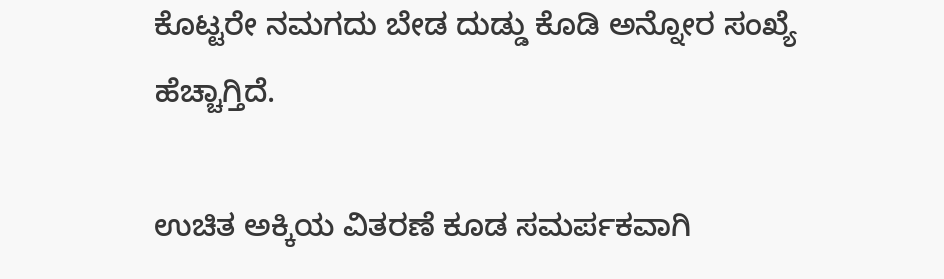ಕೊಟ್ಟರೇ ನಮಗದು ಬೇಡ ದುಡ್ಡು ಕೊಡಿ ಅನ್ನೋರ ಸಂಖ್ಯೆ ಹೆಚ್ಚಾಗ್ತಿದೆ.

ಉಚಿತ ಅಕ್ಕಿಯ ವಿತರಣೆ ಕೂಡ ಸಮರ್ಪಕವಾಗಿ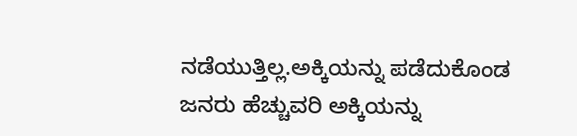ನಡೆಯುತ್ತಿಲ್ಲ.ಅಕ್ಕಿಯನ್ನು ಪಡೆದುಕೊಂಡ ಜನರು ಹೆಚ್ಚುವರಿ ಅಕ್ಕಿಯನ್ನು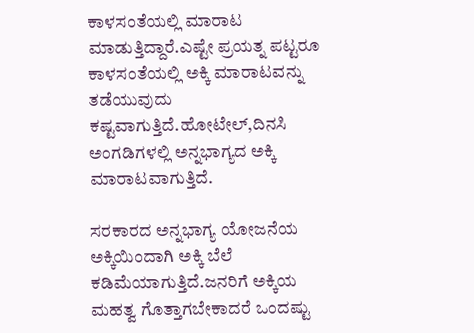ಕಾಳಸಂತೆಯಲ್ಲಿ ಮಾರಾಟ ಮಾಡುತ್ತಿದ್ದಾರೆ.ಎಷ್ಟೇ ಪ್ರಯತ್ನ ಪಟ್ಟರೂ ಕಾಳಸಂತೆಯಲ್ಲಿ ಅಕ್ಕಿ ಮಾರಾಟವನ್ನು ತಡೆಯುವುದು ಕಷ್ಟವಾಗುತ್ತಿದೆ.ಹೋಟೇಲ್,ದಿನಸಿ ಅಂಗಡಿಗಳಲ್ಲಿ ಅನ್ನಭಾಗ್ಯದ ಅಕ್ಕಿ ಮಾರಾಟವಾಗುತ್ತಿದೆ.

ಸರಕಾರದ ಅನ್ನಭಾಗ್ಯ ಯೋಜನೆಯ ಅಕ್ಕಿಯಿಂದಾಗಿ ಅಕ್ಕಿ ಬೆಲೆ ಕಡಿಮೆಯಾಗುತ್ತಿದೆ.ಜನರಿಗೆ ಅಕ್ಕಿಯ ಮಹತ್ವ ಗೊತ್ತಾಗಬೇಕಾದರೆ ಒಂದಷ್ಟು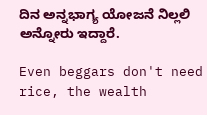ದಿನ ಅನ್ನಭಾಗ್ಯ ಯೋಜನೆ ನಿಲ್ಲಲಿ ಅನ್ನೋರು ಇದ್ದಾರೆ.

Even beggars don't need rice, the wealth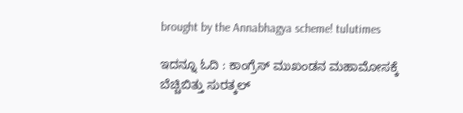brought by the Annabhagya scheme! tulutimes

ಇದನ್ನೂ ಓದಿ : ಕಾಂಗ್ರೆಸ್‌ ಮುಖಂಡನ‌ ಮಹಾಮೋಸಕ್ಕೆ ಬೆಚ್ಚಿಬಿತ್ತು ಸುರತ್ಕಲ್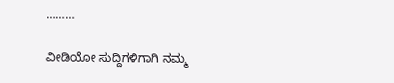………

ವೀಡಿಯೋ ಸುದ್ದಿಗಳಿಗಾಗಿ ನಮ್ಮ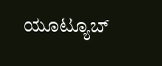ಯೂಟ್ಯೂಬ್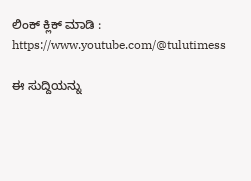ಲಿಂಕ್ ಕ್ಲಿಕ್ ಮಾಡಿ : https://www.youtube.com/@tulutimess

ಈ ಸುದ್ದಿಯನ್ನು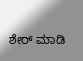ಶೇರ್ ಮಾಡಿ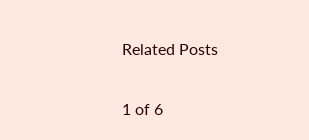Related Posts

1 of 6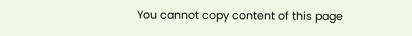You cannot copy content of this page